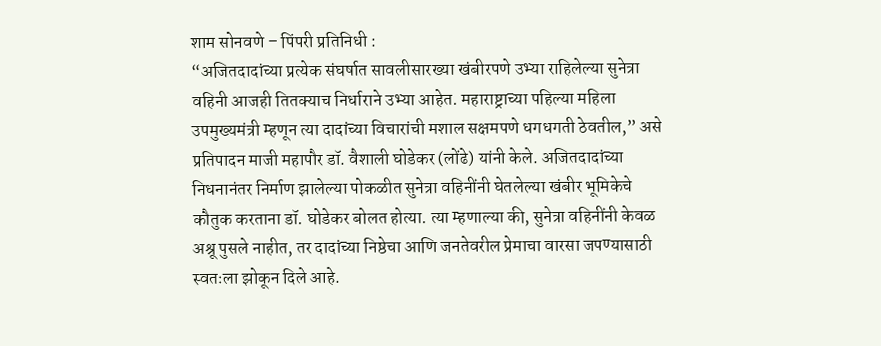शाम सोनवणे – पिंपरी प्रतिनिधी :
“अजितदादांच्या प्रत्येक संघर्षात सावलीसारख्या खंबीरपणे उभ्या राहिलेल्या सुनेत्रा वहिनी आजही तितक्याच निर्धाराने उभ्या आहेत. महाराष्ट्राच्या पहिल्या महिला उपमुख्यमंत्री म्हणून त्या दादांच्या विचारांची मशाल सक्षमपणे धगधगती ठेवतील,” असे प्रतिपादन माजी महापौर डॉ. वैशाली घोडेकर (लोंढे) यांनी केले. अजितदादांच्या निधनानंतर निर्माण झालेल्या पोकळीत सुनेत्रा वहिनींनी घेतलेल्या खंबीर भूमिकेचे कौतुक करताना डॉ. घोडेकर बोलत होत्या. त्या म्हणाल्या की, सुनेत्रा वहिनींनी केवळ अश्रू पुसले नाहीत, तर दादांच्या निष्ठेचा आणि जनतेवरील प्रेमाचा वारसा जपण्यासाठी स्वतःला झोकून दिले आहे.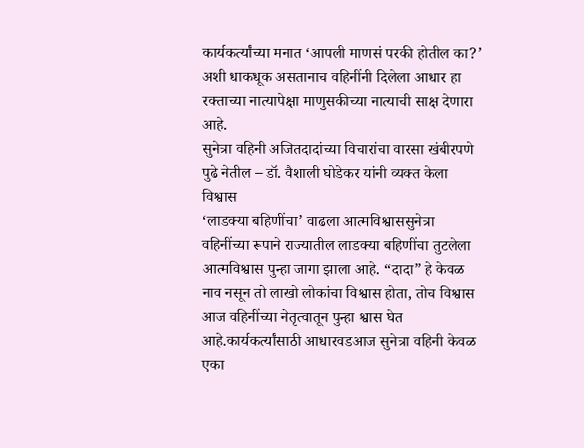कार्यकर्त्यांच्या मनात ‘आपली माणसं परकी होतील का?’ अशी धाकधूक असतानाच वहिनींनी दिलेला आधार हा रक्ताच्या नात्यापेक्षा माणुसकीच्या नात्याची साक्ष देणारा आहे.
सुनेत्रा वहिनी अजितदादांच्या विचारांचा वारसा खंबीरपणे पुढे नेतील – डॉ. वैशाली घोडेकर यांनी व्यक्त केला विश्वास
‘लाडक्या बहिणींचा’ वाढला आत्मविश्वाससुनेत्रा वहिनींच्या रूपाने राज्यातील लाडक्या बहिणींचा तुटलेला आत्मविश्वास पुन्हा जागा झाला आहे. “दादा” हे केवळ नाव नसून तो लाखो लोकांचा विश्वास होता, तोच विश्वास आज वहिनींच्या नेतृत्वातून पुन्हा श्वास घेत आहे.कार्यकर्त्यांसाठी आधारवडआज सुनेत्रा वहिनी केवळ एका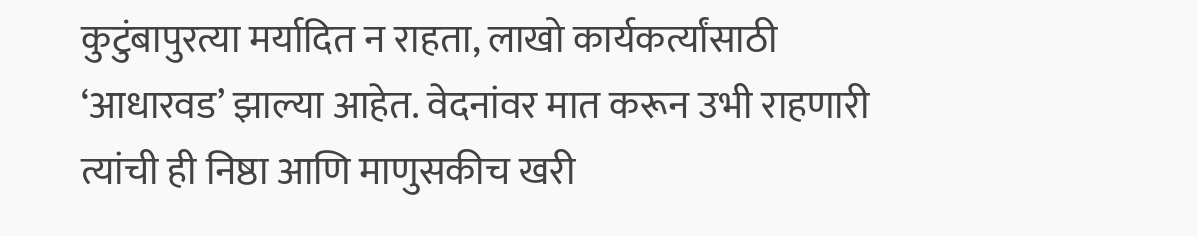कुटुंबापुरत्या मर्यादित न राहता, लाखो कार्यकर्त्यांसाठी ‘आधारवड’ झाल्या आहेत. वेदनांवर मात करून उभी राहणारी त्यांची ही निष्ठा आणि माणुसकीच खरी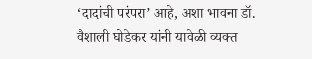‘दादांची परंपरा’ आहे, अशा भावना डॉ. वैशाली घोडेकर यांनी यावेळी व्यक्त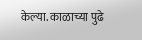केल्या. काळाच्या पुढे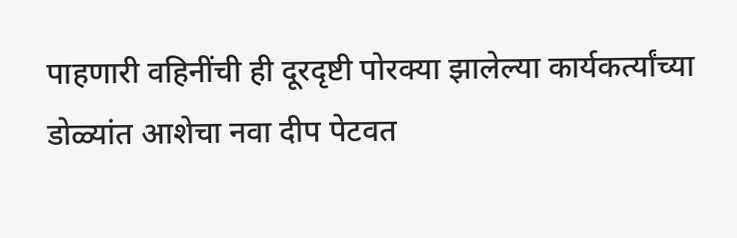पाहणारी वहिनींची ही दूरदृष्टी पोरक्या झालेल्या कार्यकर्त्यांच्या डोळ्यांत आशेचा नवा दीप पेटवत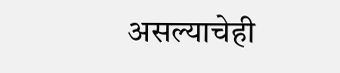असल्याचेही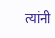त्यांनी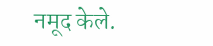नमूद केले.